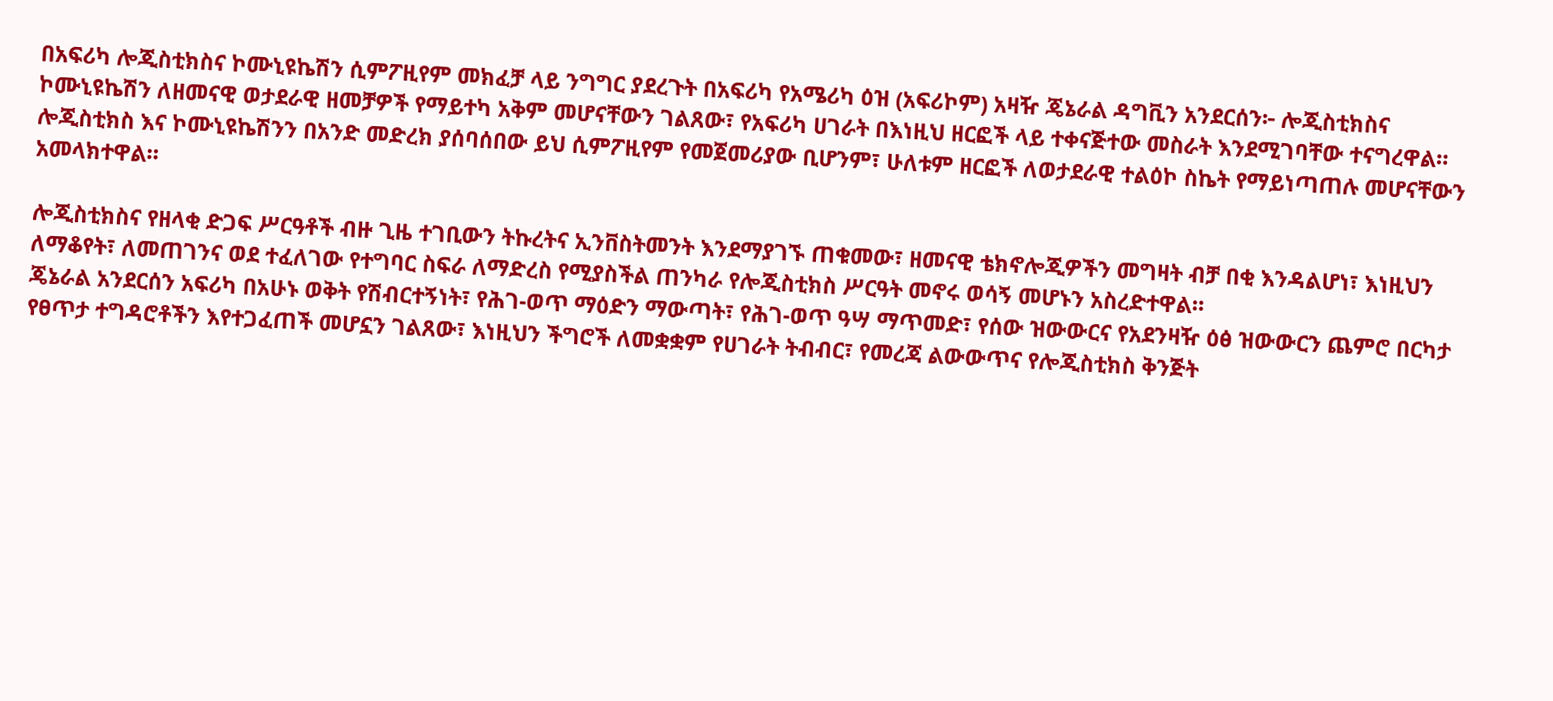በአፍሪካ ሎጂስቲክስና ኮሙኒዩኬሽን ሲምፖዚየም መክፈቻ ላይ ንግግር ያደረጉት በአፍሪካ የአሜሪካ ዕዝ (አፍሪኮም) አዛዥ ጄኔራል ዳግቪን አንደርሰን፦ ሎጂስቲክስና ኮሙኒዩኬሽን ለዘመናዊ ወታደራዊ ዘመቻዎች የማይተካ አቅም መሆናቸውን ገልጸው፣ የአፍሪካ ሀገራት በእነዚህ ዘርፎች ላይ ተቀናጅተው መስራት እንደሚገባቸው ተናግረዋል።
ሎጂስቲክስ እና ኮሙኒዩኬሽንን በአንድ መድረክ ያሰባሰበው ይህ ሲምፖዚየም የመጀመሪያው ቢሆንም፣ ሁለቱም ዘርፎች ለወታደራዊ ተልዕኮ ስኬት የማይነጣጠሉ መሆናቸውን አመላክተዋል።

ሎጂስቲክስና የዘላቂ ድጋፍ ሥርዓቶች ብዙ ጊዜ ተገቢውን ትኩረትና ኢንቨስትመንት እንደማያገኙ ጠቁመው፣ ዘመናዊ ቴክኖሎጂዎችን መግዛት ብቻ በቂ እንዳልሆነ፣ እነዚህን ለማቆየት፣ ለመጠገንና ወደ ተፈለገው የተግባር ስፍራ ለማድረስ የሚያስችል ጠንካራ የሎጂስቲክስ ሥርዓት መኖሩ ወሳኝ መሆኑን አስረድተዋል።
ጄኔራል አንደርሰን አፍሪካ በአሁኑ ወቅት የሽብርተኝነት፣ የሕገ-ወጥ ማዕድን ማውጣት፣ የሕገ-ወጥ ዓሣ ማጥመድ፣ የሰው ዝውውርና የአደንዛዥ ዕፅ ዝውውርን ጨምሮ በርካታ የፀጥታ ተግዳሮቶችን እየተጋፈጠች መሆኗን ገልጸው፣ እነዚህን ችግሮች ለመቋቋም የሀገራት ትብብር፣ የመረጃ ልውውጥና የሎጂስቲክስ ቅንጅት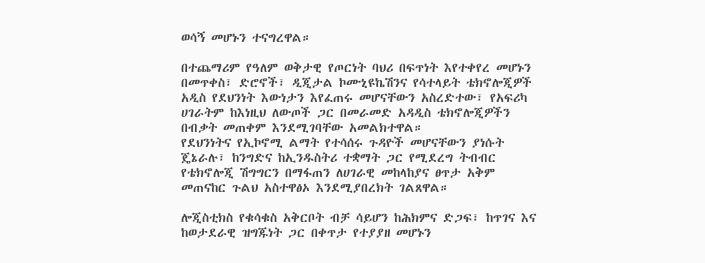ወሳኝ መሆኑን ተናግረዋል።

በተጨማሪም የዓለም ወቅታዊ የጦርነት ባህሪ በፍጥነት እየተቀየረ መሆኑን በመጥቀስ፣ ድሮኖች፣ ዲጂታል ኮሙኒዩኬሽንና የሳተላይት ቴክኖሎጂዎች አዲስ የደህንነት እውነታን እየፈጠሩ መሆናቸውን አስረድተው፣ የአፍሪካ ሀገራትም ከእነዚህ ለውጦች ጋር በመራመድ አዳዲስ ቴክኖሎጂዎችን በብቃት መጠቀም እንደሚገባቸው አመልክተዋል።
የደህንነትና የኢኮኖሚ ልማት የተሳሰሩ ጉዳዮች መሆናቸውን ያነሱት ጄኔራሉ፣ ከንግድና ከኢንዱስትሪ ተቋማት ጋር የሚደረግ ትብብር የቴክኖሎጂ ሽግግርን በማፋጠን ለሀገራዊ መከላከያና ፀጥታ አቅም መጠናከር ጉልህ አስተዋፅኦ እንደሚያበረክት ገልጸዋል።

ሎጂስቲክስ የቁሳቁስ አቅርቦት ብቻ ሳይሆን ከሕክምና ድጋፍ፣ ከጥገና እና ከወታደራዊ ዝግጁነት ጋር በቀጥታ የተያያዘ መሆኑን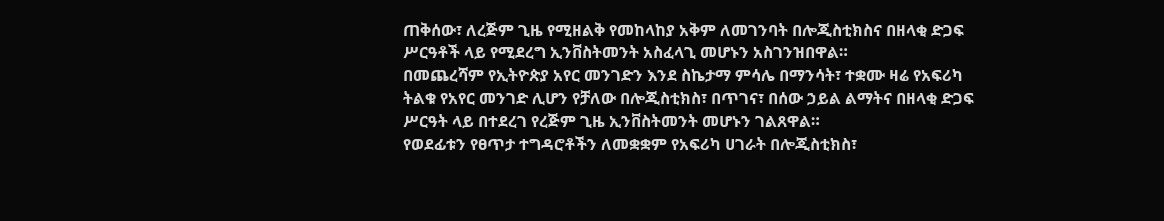ጠቅሰው፣ ለረጅም ጊዜ የሚዘልቅ የመከላከያ አቅም ለመገንባት በሎጂስቲክስና በዘላቂ ድጋፍ ሥርዓቶች ላይ የሚደረግ ኢንቨስትመንት አስፈላጊ መሆኑን አስገንዝበዋል።
በመጨረሻም የኢትዮጵያ አየር መንገድን እንደ ስኬታማ ምሳሌ በማንሳት፣ ተቋሙ ዛሬ የአፍሪካ ትልቁ የአየር መንገድ ሊሆን የቻለው በሎጂስቲክስ፣ በጥገና፣ በሰው ኃይል ልማትና በዘላቂ ድጋፍ ሥርዓት ላይ በተደረገ የረጅም ጊዜ ኢንቨስትመንት መሆኑን ገልጸዋል።
የወደፊቱን የፀጥታ ተግዳሮቶችን ለመቋቋም የአፍሪካ ሀገራት በሎጂስቲክስ፣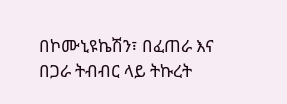በኮሙኒዩኬሽን፣ በፈጠራ እና በጋራ ትብብር ላይ ትኩረት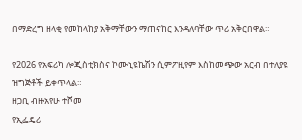በማድረግ ዘላቂ የመከላከያ አቅማቸውን ማጠናከር እንዳለባቸው ጥሪ አቅርበዋል።

የ2026 የአፍሪካ ሎጂስቲክስና ኮሙኒዩኬሽን ሲምፖዚየም እስከመጭው አርብ በተለያዩ ዝግጅቶች ይቀጥላል።
ዘጋቢ ብዙአየሁ ተሾመ
የኢፌዴሪ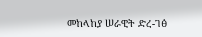መከላከያ ሠራዊት ድረ-ገፅ